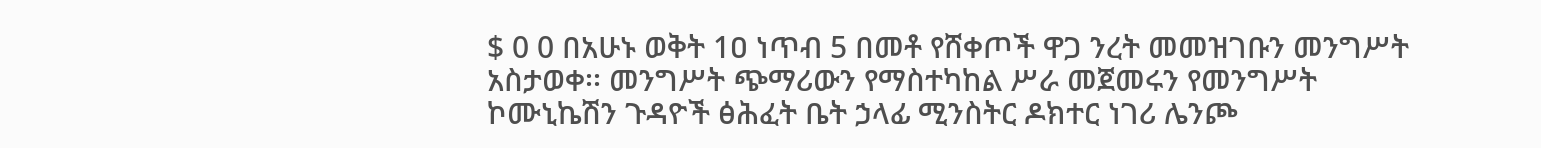$ 0 0 በአሁኑ ወቅት 1ዐ ነጥብ 5 በመቶ የሸቀጦች ዋጋ ንረት መመዝገቡን መንግሥት አስታወቀ፡፡ መንግሥት ጭማሪውን የማስተካከል ሥራ መጀመሩን የመንግሥት ኮሙኒኬሽን ጉዳዮች ፅሕፈት ቤት ኃላፊ ሚንስትር ዶክተር ነገሪ ሌንጮ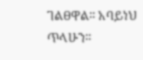ገልፀዋል፡፡ አባይነህ ጥላሁን፡፡